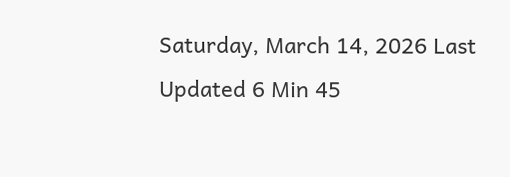Saturday, March 14, 2026 Last Updated 6 Min 45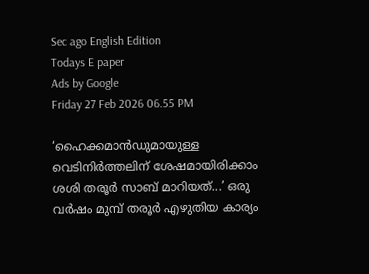Sec ago English Edition
Todays E paper
Ads by Google
Friday 27 Feb 2026 06.55 PM

‘ഹൈക്കമാൻഡുമായുള്ള വെടിനിർത്തലിന് ശേഷമായിരിക്കാം ശശി തരൂര്‍ സാബ് മാറിയത്...’ ഒരു വര്‍ഷം മുമ്പ് തരൂര്‍ എഴുതിയ കാര്യം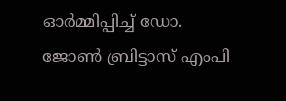ഓര്‍മ്മിപ്പിച്ച് ഡോ. ജോൺ ബ്രിട്ടാസ് എംപി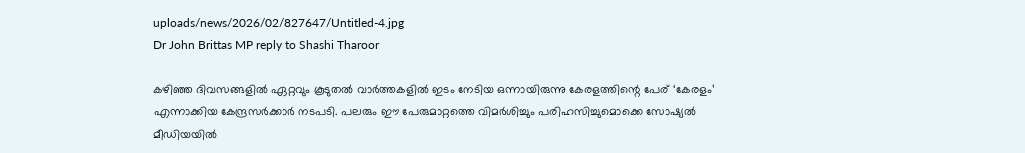uploads/news/2026/02/827647/Untitled-4.jpg
Dr John Brittas MP reply to Shashi Tharoor

കഴിഞ്ഞ ദിവസങ്ങളില്‍ ഏറ്റവും കൂടുതല്‍ വാര്‍ത്തകളില്‍ ഇടം നേടിയ ഒന്നായിരുന്നു കേരളത്തിന്റെ പേര് ‘കേരളം’ എന്നാക്കിയ കേന്ദ്രസർക്കാർ നടപടി. പലരും ഈ പേരുമാറ്റത്തെ വിമര്‍ശിച്ചും പരിഹസിച്ചുമൊക്കെ സോഷ്യല്‍ മീഡിയയില്‍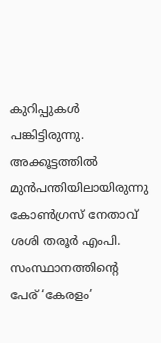കുറിപ്പുകള്‍ പങ്കിട്ടിരുന്നു. അക്കൂട്ടത്തില്‍ മുന്‍പന്തിയിലായിരുന്നു കോൺഗ്രസ് നേതാവ് ശശി തരൂർ എംപി. സംസ്ഥാനത്തിന്റെ പേര് ‘കേരളം’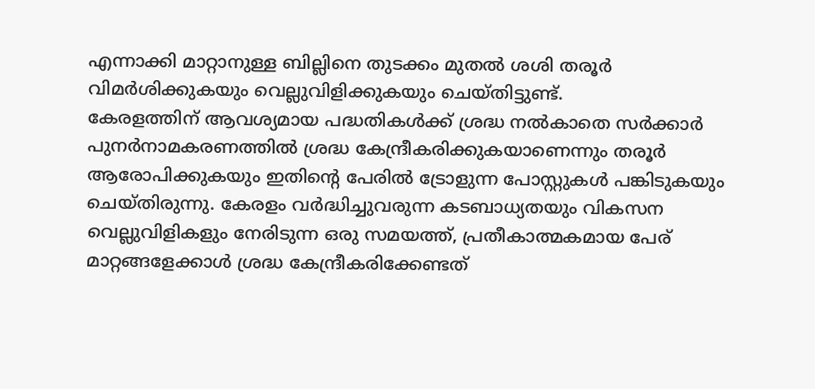എന്നാക്കി മാറ്റാനുള്ള ബില്ലിനെ തുടക്കം മുതൽ ശശി തരൂര്‍ വിമർശിക്കുകയും വെല്ലുവിളിക്കുകയും ചെയ്തിട്ടുണ്ട്.
കേരളത്തിന് ആവശ്യമായ പദ്ധതികൾക്ക് ശ്രദ്ധ നൽകാതെ സർക്കാർ പുനർനാമകരണത്തിൽ ശ്രദ്ധ കേന്ദ്രീകരിക്കുകയാണെന്നും തരൂർ ആരോപിക്കുകയും ഇതിന്റെ പേരില്‍ ട്രോളുന്ന പോസ്റ്റുകള്‍ പങ്കിടുകയും ചെയ്തിരുന്നു. കേരളം വർദ്ധിച്ചുവരുന്ന കടബാധ്യതയും വികസന വെല്ലുവിളികളും നേരിടുന്ന ഒരു സമയത്ത്, പ്രതീകാത്മകമായ പേര് മാറ്റങ്ങളേക്കാൾ ശ്രദ്ധ കേന്ദ്രീകരിക്കേണ്ടത്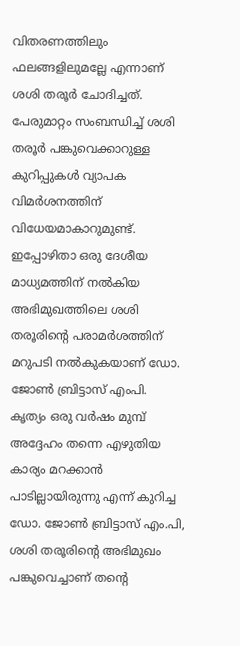വിതരണത്തിലും ഫലങ്ങളിലുമല്ലേ എന്നാണ് ശശി തരൂർ ചോദിച്ചത്. പേരുമാറ്റം സംബന്ധിച്ച് ശശി തരൂര്‍ പങ്കുവെക്കാറുള്ള കുറിപ്പുകൾ വ്യാപക വിമർശനത്തിന് വിധേയമാകാറുമുണ്ട്.
ഇപ്പോഴിതാ ഒരു ദേശീയ മാധ്യമത്തിന് നൽകിയ അഭിമുഖത്തിലെ ശശി തരൂരിന്റെ പരാമർശത്തിന് മറുപടി നൽകുകയാണ് ഡോ. ജോൺ ബ്രിട്ടാസ് എംപി. കൃത്യം ഒരു വർഷം മുമ്പ് അദ്ദേഹം തന്നെ എഴുതിയ കാര്യം മറക്കാൻ പാടില്ലായിരുന്നു എന്ന് കുറിച്ച ഡോ. ജോൺ ബ്രിട്ടാസ് എം.പി, ശശി തരൂരിന്റെ അഭിമുഖം പങ്കുവെച്ചാണ് തന്റെ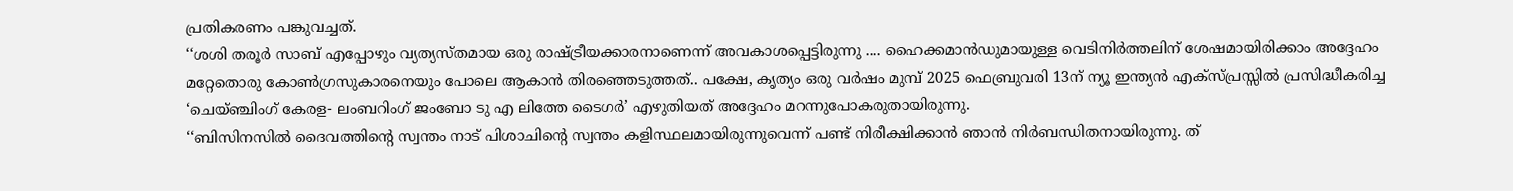പ്രതികരണം പങ്കുവച്ചത്.
‘‘ശശി തരൂർ സാബ് എപ്പോഴും വ്യത്യസ്തമായ ഒരു രാഷ്ട്രീയക്കാരനാണെന്ന് അവകാശപ്പെട്ടിരുന്നു .... ഹൈക്കമാൻഡുമായുള്ള വെടിനിർത്തലിന് ശേഷമായിരിക്കാം അദ്ദേഹം മറ്റേതൊരു കോൺഗ്രസുകാരനെയും പോലെ ആകാൻ തിരഞ്ഞെടുത്തത്.. പക്ഷേ, കൃത്യം ഒരു വർഷം മുമ്പ് 2025 ഫെബ്രുവരി 13ന് ന്യൂ ഇന്ത്യൻ എക്സ്പ്രസ്സിൽ പ്രസിദ്ധീകരിച്ച ‘ചെയ്ഞ്ചിംഗ് കേരള- ലംബറിംഗ് ജംബോ ടു എ ലിത്തേ ടൈഗര്‍’ എഴുതിയത് അദ്ദേഹം മറന്നുപോകരുതായിരുന്നു.
‘‘ബിസിനസിൽ ദൈവത്തിന്റെ സ്വന്തം നാട് പിശാചിന്റെ സ്വന്തം കളിസ്ഥലമായിരുന്നുവെന്ന് പണ്ട് നിരീക്ഷിക്കാൻ ഞാൻ നിർബന്ധിതനായിരുന്നു. ത്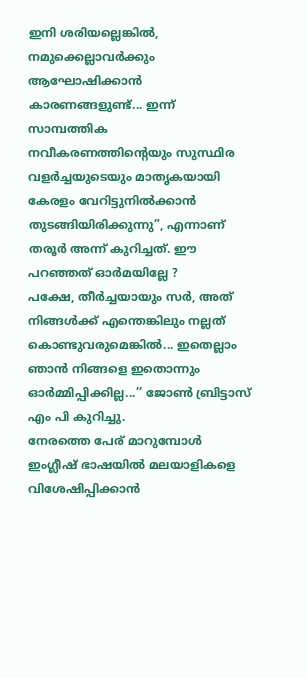ഇനി ശരിയല്ലെങ്കിൽ, നമുക്കെല്ലാവർക്കും ആഘോഷിക്കാൻ കാരണങ്ങളുണ്ട്... ഇന്ന് സാമ്പത്തിക നവീകരണത്തിന്റെയും സുസ്ഥിര വളർച്ചയുടെയും മാതൃകയായി കേരളം വേറിട്ടുനിൽക്കാൻ തുടങ്ങിയിരിക്കുന്നു”, എന്നാണ് തരൂർ അന്ന് കുറിച്ചത്. ഈ പറഞ്ഞത് ഓർമയില്ലേ ?
പക്ഷേ, തീർച്ചയായും സർ, അത് നിങ്ങൾക്ക് എന്തെങ്കിലും നല്ലത് കൊണ്ടുവരുമെങ്കിൽ... ഇതെല്ലാം ഞാൻ നിങ്ങളെ ഇതൊന്നും ഓർമ്മിപ്പിക്കില്ല...’’ ജോൺ ബ്രിട്ടാസ് എം പി കുറിച്ചു.
നേരത്തെ പേര് മാറുമ്പോൾ ഇംഗ്ലീഷ് ഭാഷയിൽ മലയാളികളെ വിശേഷിപ്പിക്കാൻ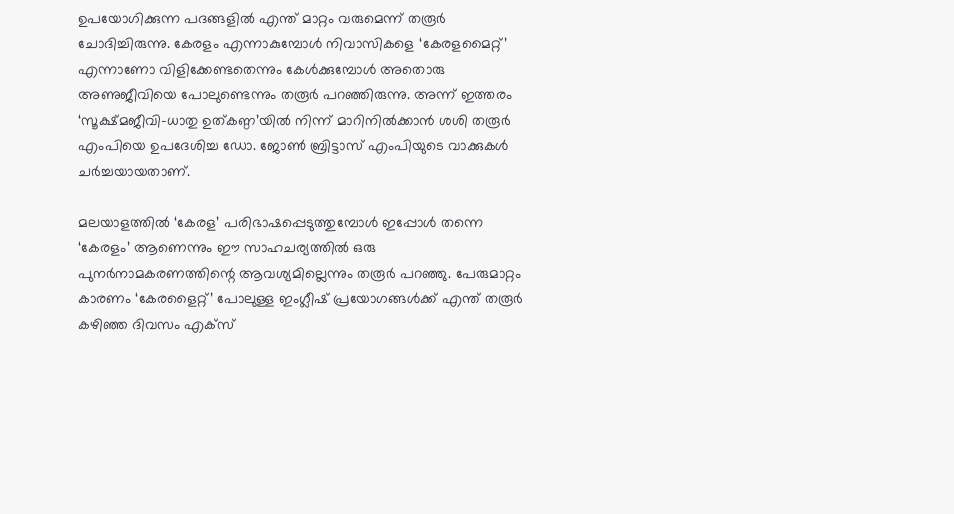ഉപയോഗിക്കുന്ന പദങ്ങളിൽ എന്ത് മാറ്റം വരുമെന്ന് തരൂർ ചോദിച്ചിരുന്നു. കേരളം എന്നാകുമ്പോൾ നിവാസികളെ ‘കേരളമൈറ്റ്’ എന്നാണോ വിളിക്കേണ്ടതെന്നും കേൾക്കുമ്പോൾ അതൊരു അണുജീവിയെ പോലുണ്ടെന്നും തരൂർ പറഞ്ഞിരുന്നു. അന്ന് ഇത്തരം ‘സൂക്ഷ്മജീവി-ധാതു ഉത്കണ്ഠ’യിൽ നിന്ന് മാറിനിൽക്കാൻ ശശി തരൂർ എംപിയെ ഉപദേശിച്ച ഡോ. ജോൺ ബ്രിട്ടാസ് എംപിയുടെ വാക്കുകൾ ചർച്ചയായതാണ്.

മലയാളത്തിൽ ‘കേരള’ പരിഭാഷപ്പെടുത്തുമ്പോൾ ഇപ്പോൾ തന്നെ ‘കേരളം’ ആണെന്നും ഈ സാഹചര്യത്തിൽ ഒരു പുനർനാമകരണത്തിന്റെ ആവശ്യമില്ലെന്നും തരൂര്‍ പറഞ്ഞു. പേരുമാറ്റം കാരണം ‘കേരളൈറ്റ്’ പോലുള്ള ഇംഗ്ലീഷ് പ്രയോഗങ്ങൾക്ക് എന്ത് തരൂർ കഴിഞ്ഞ ദിവസം എക്സ്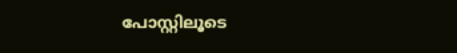പോസ്റ്റിലൂടെ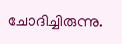ചോദിച്ചിരുന്നു.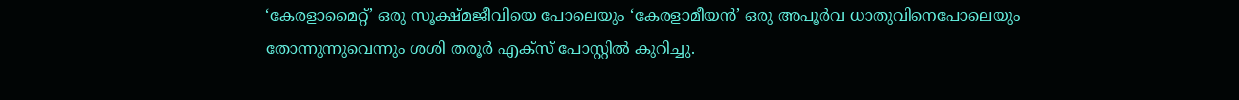‘കേരളാമൈറ്റ്’ ഒരു സൂക്ഷ്മജീവിയെ പോലെയും ‘കേരളാമീയൻ’ ഒരു അപൂർവ ധാതുവിനെപോലെയും തോന്നുന്നുവെന്നും ശശി തരൂര്‍ എക്സ് പോസ്റ്റിൽ കുറിച്ചു.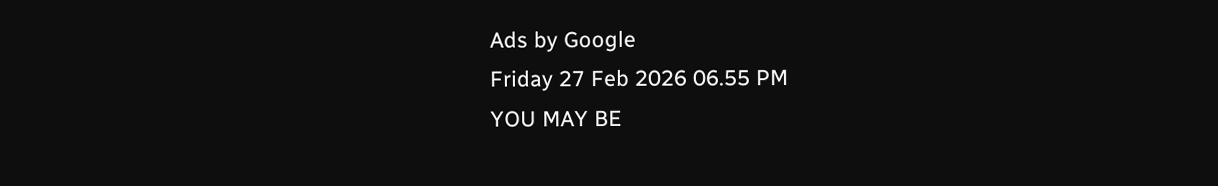Ads by Google
Friday 27 Feb 2026 06.55 PM
YOU MAY BE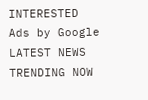INTERESTED
Ads by Google
LATEST NEWS
TRENDING NOW